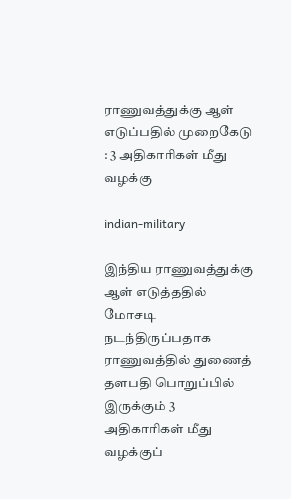ராணுவத்துக்கு ஆள் எடுப்பதில் முறைகேடு : 3 அதிகாரிகள் மீது வழக்கு

indian-military

இந்திய ராணுவத்துக்கு ஆள் எடுத்ததில் மோசடி நடந்திருப்பதாக ராணுவத்தில் துணைத் தளபதி பொறுப்பில் இருக்கும் 3 அதிகாரிகள் மீது வழக்குப்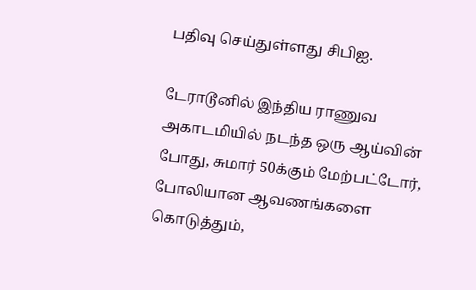பதிவு செய்துள்ளது சிபிஐ.

டேராடூனில் இந்திய ராணுவ அகாடமியில் நடந்த ஒரு ஆய்வின் போது, சுமார் 50க்கும் மேற்பட்டோர், போலியான ஆவணங்களை கொடுத்தும்,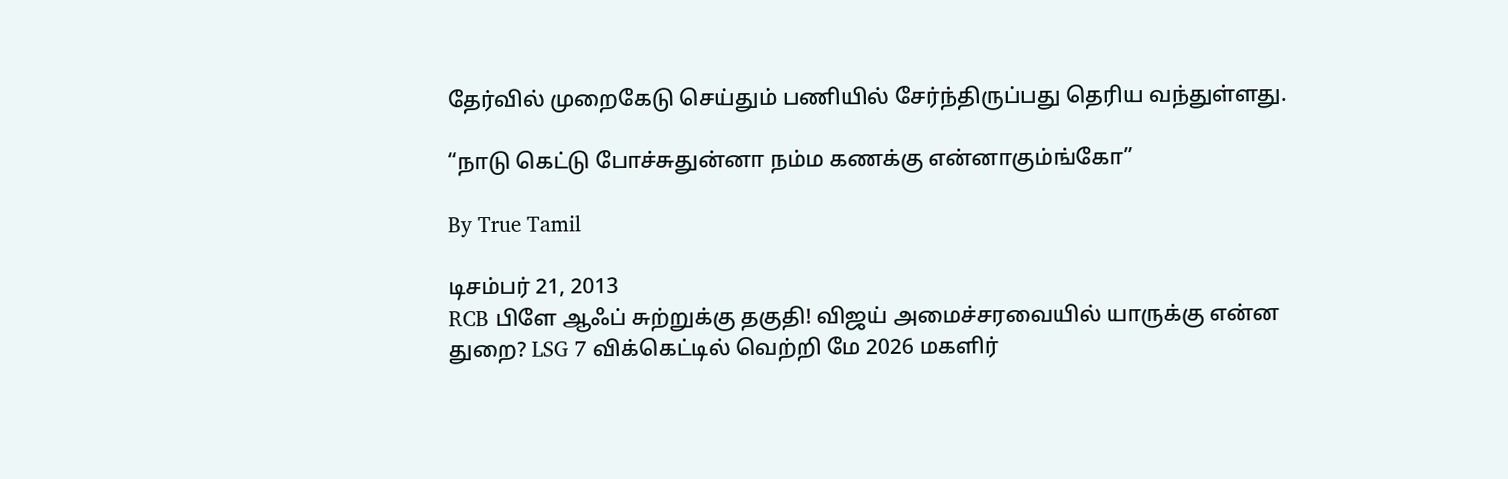தேர்வில் முறைகேடு செய்தும் பணியில் சேர்ந்திருப்பது தெரிய வந்துள்ளது.

“நாடு கெட்டு போச்சுதுன்னா நம்ம கணக்கு என்னாகும்ங்கோ”

By True Tamil

டிசம்பர் 21, 2013
RCB பிளே ஆஃப் சுற்றுக்கு தகுதி! விஜய் அமைச்சரவையில் யாருக்கு என்ன துறை? LSG 7 விக்கெட்டில் வெற்றி மே 2026 மகளிர்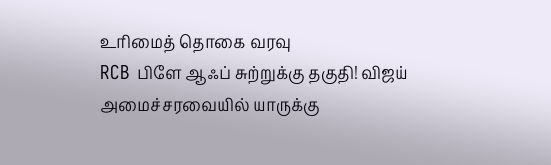உரிமைத் தொகை வரவு
RCB பிளே ஆஃப் சுற்றுக்கு தகுதி! விஜய் அமைச்சரவையில் யாருக்கு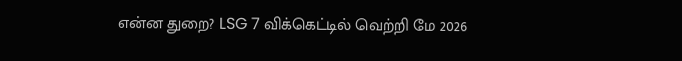என்ன துறை? LSG 7 விக்கெட்டில் வெற்றி மே 2026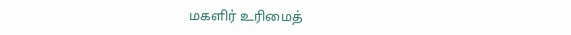மகளிர் உரிமைத்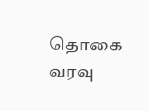தொகை வரவு